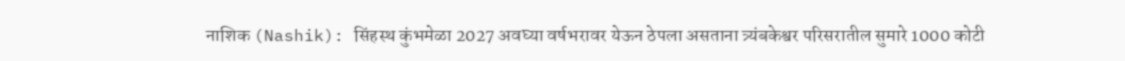नाशिक (Nashik): सिंहस्थ कुंभमेळा 2027 अवघ्या वर्षभरावर येऊन ठेपला असताना त्र्यंबकेश्वर परिसरातील सुमारे 1000 कोटी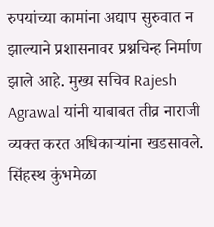रुपयांच्या कामांना अद्याप सुरुवात न झाल्याने प्रशासनावर प्रश्नचिन्ह निर्माण झाले आहे. मुख्य सचिव Rajesh Agrawal यांनी याबाबत तीव्र नाराजी व्यक्त करत अधिकाऱ्यांना खडसावले.
सिंहस्थ कुंभमेळा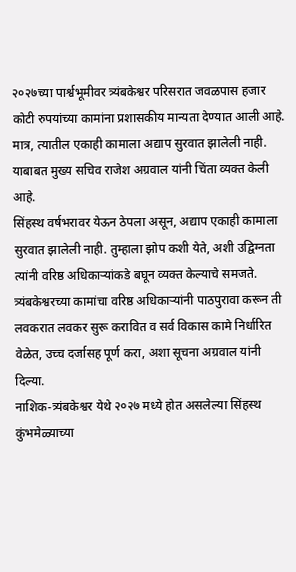२०२७च्या पार्श्वभूमीवर त्र्यंबकेश्वर परिसरात जवळपास हजार कोटी रुपयांच्या कामांना प्रशासकीय मान्यता देण्यात आली आहे. मात्र, त्यातील एकाही कामाला अद्याप सुरवात झालेली नाही. याबाबत मुख्य सचिव राजेश अग्रवाल यांनी चिंता व्यक्त केली आहे.
सिंहस्थ वर्षभरावर येऊन ठेपला असून, अद्याप एकाही कामाला सुरवात झालेली नाही. तुम्हाला झोप कशी येते, अशी उद्विग्नता त्यांनी वरिष्ठ अधिकाऱ्यांकडे बघून व्यक्त केल्याचे समजते. त्र्यंबकेश्वरच्या कामांचा वरिष्ठ अधिकाऱ्यांनी पाठपुरावा करून ती लवकरात लवकर सुरू करावित व सर्व विकास कामे निर्धारित वेळेत, उच्च दर्जासह पूर्ण करा, अशा सूचना अग्रवाल यांनी दिल्या.
नाशिक-त्र्यंबकेश्वर येथे २०२७ मध्ये होत असलेल्या सिंहस्थ कुंभमेळ्याच्या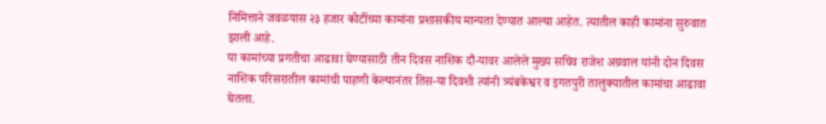निमित्ताने जवळपास २३ हजार कोटींच्या कामांना प्रशासकीय मान्यता देण्यात आल्या आहेत. त्यातील काही कामांना सुरुवात झाली आहे.
या कामांच्या प्रगतीचा आढावा घेण्यासाठी तीन दिवस नाशिक दौ-यावर आलेले मुख्य सचिव राजेश अग्रवाल यांनी दोन दिवस नाशिक परिसरातील कामांची पाहणी केल्यानंतर तिस-या दिवशी त्यांनी त्र्यंबकेश्वर व इगतपुरी तालुक्यातील कामांचा आढावा घेतला.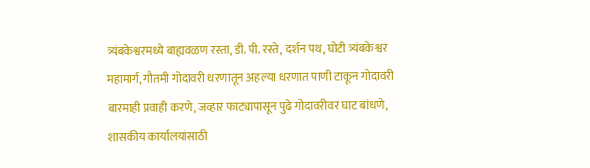त्र्यंबकेश्वरमध्ये बाह्यवळण रस्ता, डी. पी. रस्ते, दर्शन पथ, घोटी त्र्यंबकेश्वर महामार्ग, गौतमी गोदावरी धरणातून अहल्या धरणात पाणी टाकून गोदावरी बारमाही प्रवाही करणे, जव्हार फाट्यापासून पुढे गोदावरीवर घाट बांधणे, शासकीय कार्यालयांसाठी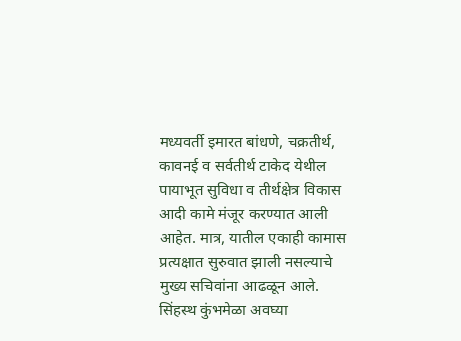मध्यवर्ती इमारत बांधणे, चक्रतीर्थ, कावनई व सर्वतीर्थ टाकेद येथील पायाभूत सुविधा व तीर्थक्षेत्र विकास आदी कामे मंजूर करण्यात आली आहेत. मात्र, यातील एकाही कामास प्रत्यक्षात सुरुवात झाली नसल्याचे मुख्य सचिवांना आढळून आले.
सिंहस्थ कुंभमेळा अवघ्या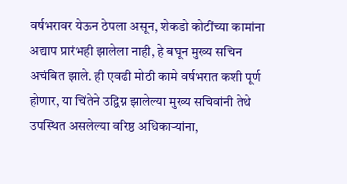वर्षभरावर येऊन ठेपला असून, शेकडो कोटींच्या कामांना अद्याप प्रारंभही झालेला नाही, हे बघून मुख्य सचिन अचंबित झाले. ही एवढी मोठी कामे वर्षभरात कशी पूर्ण होणार, या चिंतेने उद्विग्न झालेल्या मुख्य सचिवांनी तेथे उपस्थित असलेल्या वरिष्ठ अधिकाऱ्यांना,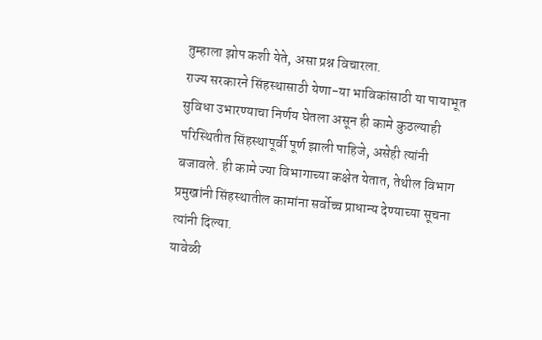तुम्हाला झोप कशी येते, असा प्रश्न विचारला.
राज्य सरकारने सिंहस्थासाठी येणा-या भाविकांसाठी या पायाभूत सुविधा उभारण्याचा निर्णय घेतला असून ही कामे कुठल्याही परिस्थितीत सिंहस्थापूर्वी पूर्ण झाली पाहिजे, असेही त्यांनी बजावले. ही कामे ज्या विभागाच्या कक्षेत येतात, तेथील विभाग प्रमुखांनी सिंहस्थातील कामांना सर्वोच्च प्राधान्य देण्याच्या सूचना त्यांनी दिल्या.
यावेळी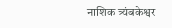नाशिक त्र्यंबकेश्वर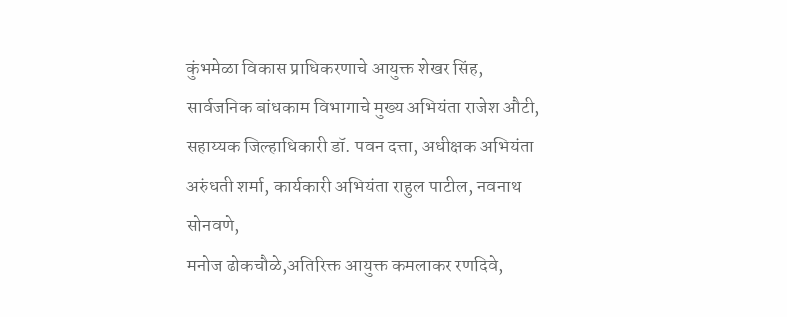कुंभमेळा विकास प्राधिकरणाचे आयुक्त शेखर सिंह, सार्वजनिक बांधकाम विभागाचे मुख्य अभियंता राजेश औटी, सहाय्यक जिल्हाधिकारी डॉ. पवन दत्ता, अधीक्षक अभियंता अरुंधती शर्मा, कार्यकारी अभियंता राहुल पाटील, नवनाथ सोनवणे,
मनोज ढोकचौळे,अतिरिक्त आयुक्त कमलाकर रणदिवे,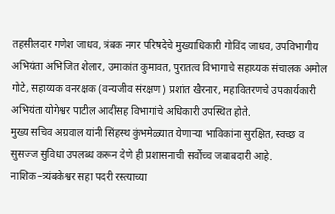तहसीलदार गणेश जाधव, त्रंबक नगर परिषदेचे मुख्याधिकारी गोविंद जाधव, उपविभागीय अभियंता अभिजित शेलार, उमाकांत कुमावत, पुरातत्व विभागाचे सहाय्यक संचालक अमोल गोटे, सहाय्यक वनरक्षक (वन्यजीव संरक्षण) प्रशांत खैरनार, महावितरणचे उपकार्यकारी अभियंता योगेश्वर पाटील आदींसह विभागांचे अधिकारी उपस्थित होते.
मुख्य सचिव अग्रवाल यांनी सिंहस्थ कुंभमेळ्यात येणाऱ्या भाविकांना सुरक्षित, स्वच्छ व सुसज्ज सुविधा उपलब्ध करून देणे ही प्रशासनाची सर्वोच्च जबाबदारी आहे. नाशिक–त्र्यंबकेश्वर सहा पदरी रस्त्याच्या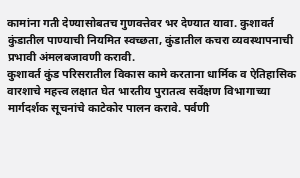कामांना गती देण्यासोबतच गुणवत्तेवर भर देण्यात यावा. कुशावर्त कुंडातील पाण्याची नियमित स्वच्छता, कुंडातील कचरा व्यवस्थापनाची प्रभावी अंमलबजावणी करावी.
कुशावर्त कुंड परिसरातील विकास कामे करताना धार्मिक व ऐतिहासिक वारशाचे महत्त्व लक्षात घेत भारतीय पुरातत्व सर्वेक्षण विभागाच्या मार्गदर्शक सूचनांचे काटेकोर पालन करावे. पर्वणी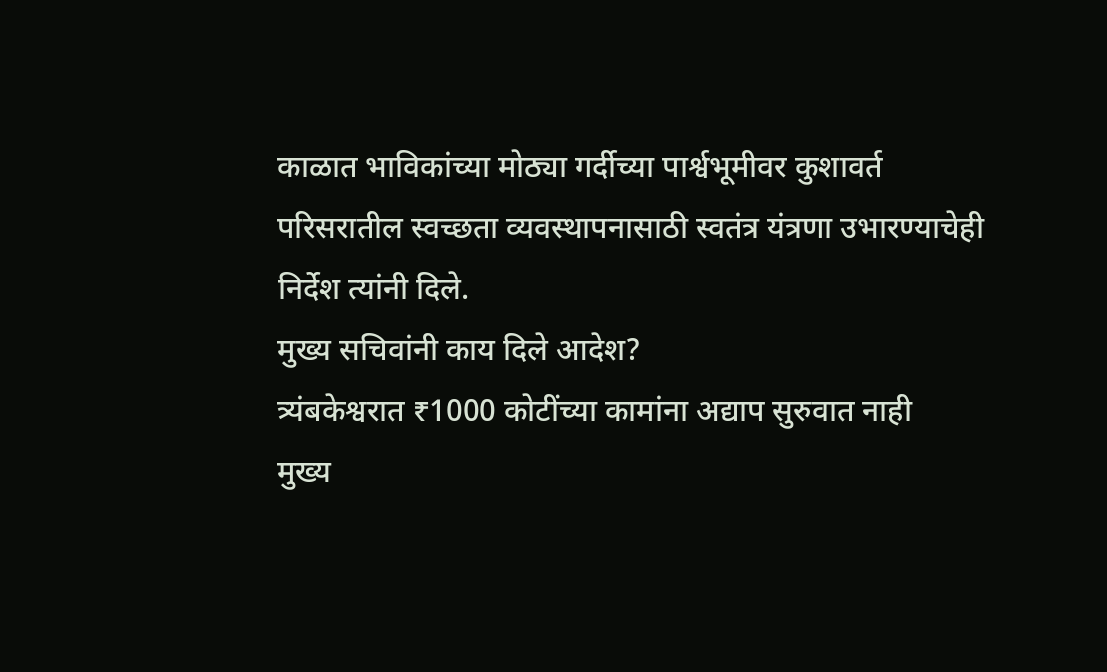काळात भाविकांच्या मोठ्या गर्दीच्या पार्श्वभूमीवर कुशावर्त परिसरातील स्वच्छता व्यवस्थापनासाठी स्वतंत्र यंत्रणा उभारण्याचेही निर्देश त्यांनी दिले.
मुख्य सचिवांनी काय दिले आदेश?
त्र्यंबकेश्वरात ₹1000 कोटींच्या कामांना अद्याप सुरुवात नाही
मुख्य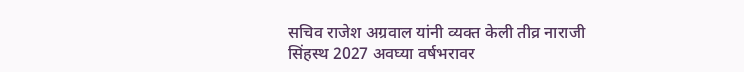सचिव राजेश अग्रवाल यांनी व्यक्त केली तीव्र नाराजी
सिंहस्थ 2027 अवघ्या वर्षभरावर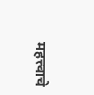महत्त्वाचे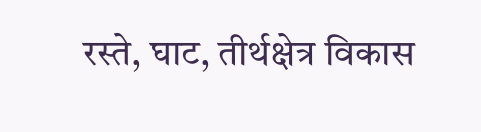रस्ते, घाट, तीर्थक्षेत्र विकास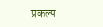प्रकल्प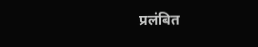प्रलंबित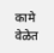कामे वेळेत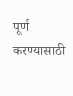पूर्ण करण्यासाठी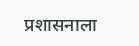प्रशासनाला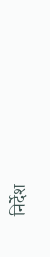निर्देश